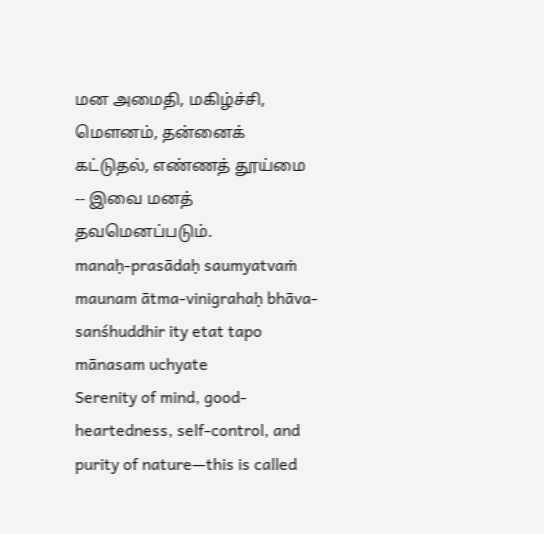மன அமைதி, மகிழ்ச்சி, மெளனம், தன்னைக் கட்டுதல், எண்ணத் தூய்மை -- இவை மனத் தவமெனப்படும்.
manaḥ-prasādaḥ saumyatvaṁ maunam ātma-vinigrahaḥ bhāva-sanśhuddhir ity etat tapo mānasam uchyate
Serenity of mind, good-heartedness, self-control, and purity of nature—this is called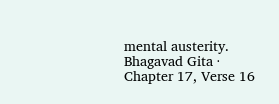mental austerity.
Bhagavad Gita · Chapter 17, Verse 16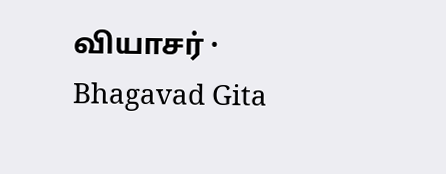வியாசர் · Bhagavad Gita